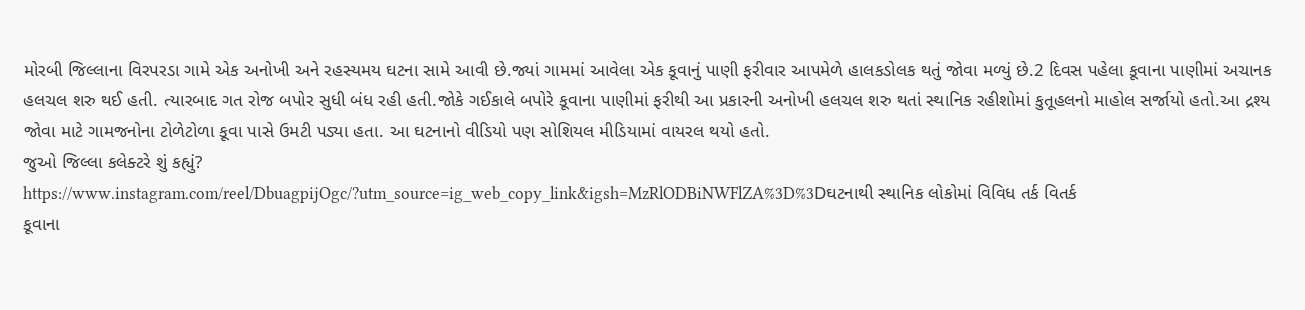મોરબી જિલ્લાના વિરપરડા ગામે એક અનોખી અને રહસ્યમય ઘટના સામે આવી છે.જ્યાં ગામમાં આવેલા એક કૂવાનું પાણી ફરીવાર આપમેળે હાલકડોલક થતું જોવા મળ્યું છે.2 દિવસ પહેલા કૂવાના પાણીમાં અચાનક હલચલ શરુ થઈ હતી. ત્યારબાદ ગત રોજ બપોર સુધી બંધ રહી હતી.જોકે ગઈકાલે બપોરે કૂવાના પાણીમાં ફરીથી આ પ્રકારની અનોખી હલચલ શરુ થતાં સ્થાનિક રહીશોમાં કુતૂહલનો માહોલ સર્જાયો હતો.આ દ્રશ્ય જોવા માટે ગામજનોના ટોળેટોળા કૂવા પાસે ઉમટી પડ્યા હતા. આ ઘટનાનો વીડિયો પણ સોશિયલ મીડિયામાં વાયરલ થયો હતો.
જુઓ જિલ્લા કલેક્ટરે શું કહ્યું?
https://www.instagram.com/reel/DbuagpijOgc/?utm_source=ig_web_copy_link&igsh=MzRlODBiNWFlZA%3D%3Dઘટનાથી સ્થાનિક લોકોમાં વિવિધ તર્ક વિતર્ક
કૂવાના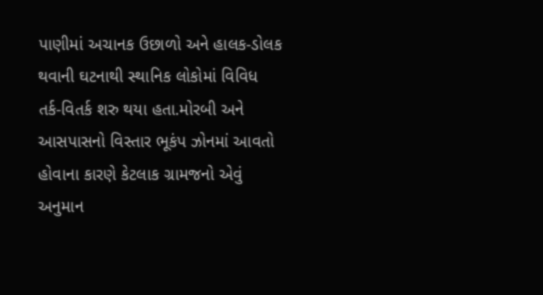પાણીમાં અચાનક ઉછાળો અને હાલક-ડોલક થવાની ઘટનાથી સ્થાનિક લોકોમાં વિવિધ તર્ક-વિતર્ક શરુ થયા હતા.મોરબી અને આસપાસનો વિસ્તાર ભૂકંપ ઝોનમાં આવતો હોવાના કારણે કેટલાક ગ્રામજનો એવું અનુમાન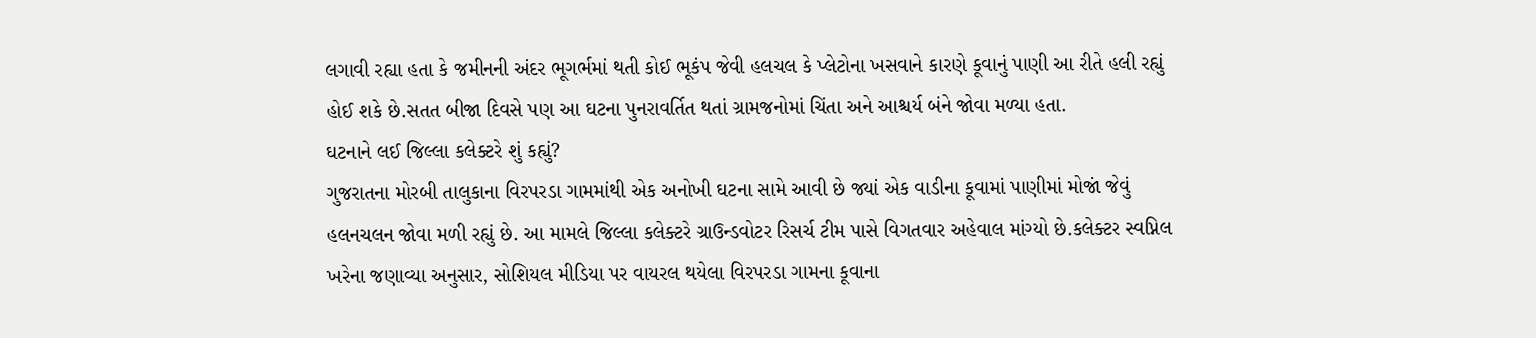લગાવી રહ્યા હતા કે જમીનની અંદર ભૂગર્ભમાં થતી કોઈ ભૂકંપ જેવી હલચલ કે પ્લેટોના ખસવાને કારણે કૂવાનું પાણી આ રીતે હલી રહ્યું હોઈ શકે છે.સતત બીજા દિવસે પણ આ ઘટના પુનરાવર્તિત થતાં ગ્રામજનોમાં ચિંતા અને આશ્ચર્ય બંને જોવા મળ્યા હતા.
ઘટનાને લઈ જિલ્લા કલેક્ટરે શું કહ્યું?
ગુજરાતના મોરબી તાલુકાના વિરપરડા ગામમાંથી એક અનોખી ઘટના સામે આવી છે જ્યાં એક વાડીના કૂવામાં પાણીમાં મોજાં જેવું હલનચલન જોવા મળી રહ્યું છે. આ મામલે જિલ્લા કલેક્ટરે ગ્રાઉન્ડવોટર રિસર્ચ ટીમ પાસે વિગતવાર અહેવાલ માંગ્યો છે.કલેક્ટર સ્વપ્નિલ ખરેના જણાવ્યા અનુસાર, સોશિયલ મીડિયા પર વાયરલ થયેલા વિરપરડા ગામના કૂવાના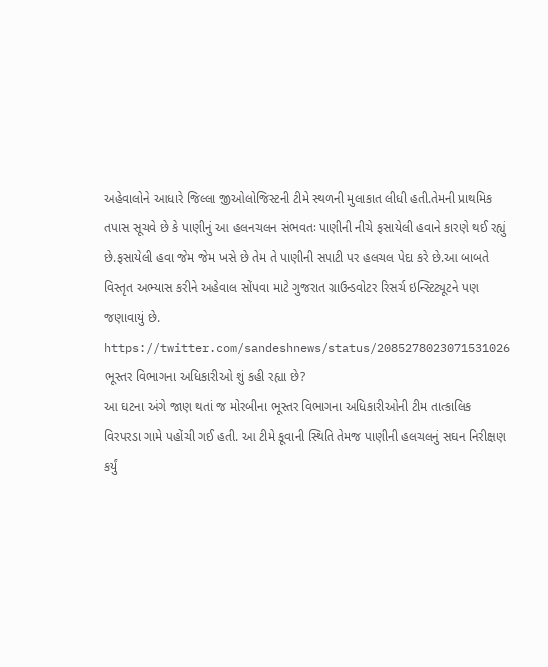અહેવાલોને આધારે જિલ્લા જીઓલોજિસ્ટની ટીમે સ્થળની મુલાકાત લીધી હતી.તેમની પ્રાથમિક તપાસ સૂચવે છે કે પાણીનું આ હલનચલન સંભવતઃ પાણીની નીચે ફસાયેલી હવાને કારણે થઈ રહ્યું છે.ફસાયેલી હવા જેમ જેમ ખસે છે તેમ તે પાણીની સપાટી પર હલચલ પેદા કરે છે.આ બાબતે વિસ્તૃત અભ્યાસ કરીને અહેવાલ સોંપવા માટે ગુજરાત ગ્રાઉન્ડવોટર રિસર્ચ ઇન્સ્ટિટ્યૂટને પણ જણાવાયું છે.
https://twitter.com/sandeshnews/status/2085278023071531026
ભૂસ્તર વિભાગના અધિકારીઓ શું કહી રહ્યા છે?
આ ઘટના અંગે જાણ થતાં જ મોરબીના ભૂસ્તર વિભાગના અધિકારીઓની ટીમ તાત્કાલિક વિરપરડા ગામે પહોંચી ગઈ હતી. આ ટીમે કૂવાની સ્થિતિ તેમજ પાણીની હલચલનું સઘન નિરીક્ષણ કર્યું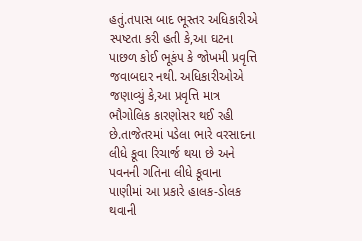હતું.તપાસ બાદ ભૂસ્તર અધિકારીએ સ્પષ્ટતા કરી હતી કે,આ ઘટના પાછળ કોઈ ભૂકંપ કે જોખમી પ્રવૃત્તિ જવાબદાર નથી. અધિકારીઓએ જણાવ્યું કે,આ પ્રવૃત્તિ માત્ર ભૌગોલિક કારણોસર થઈ રહી છે.તાજેતરમાં પડેલા ભારે વરસાદના લીધે કૂવા રિચાર્જ થયા છે અને પવનની ગતિના લીધે કૂવાના પાણીમાં આ પ્રકારે હાલક-ડોલક થવાની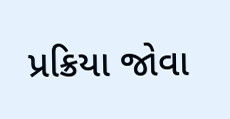પ્રક્રિયા જોવા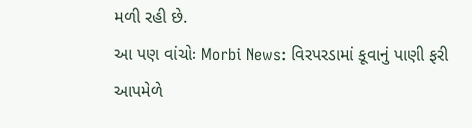મળી રહી છે.
આ પણ વાંચોઃ Morbi News: વિરપરડામાં કૂવાનું પાણી ફરી આપમેળે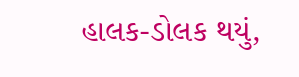હાલક-ડોલક થયું,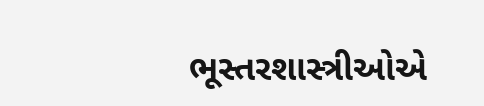ભૂસ્તરશાસ્ત્રીઓએ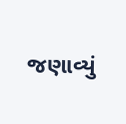જણાવ્યું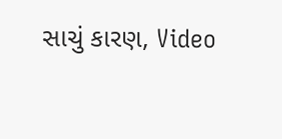સાચું કારણ, Video